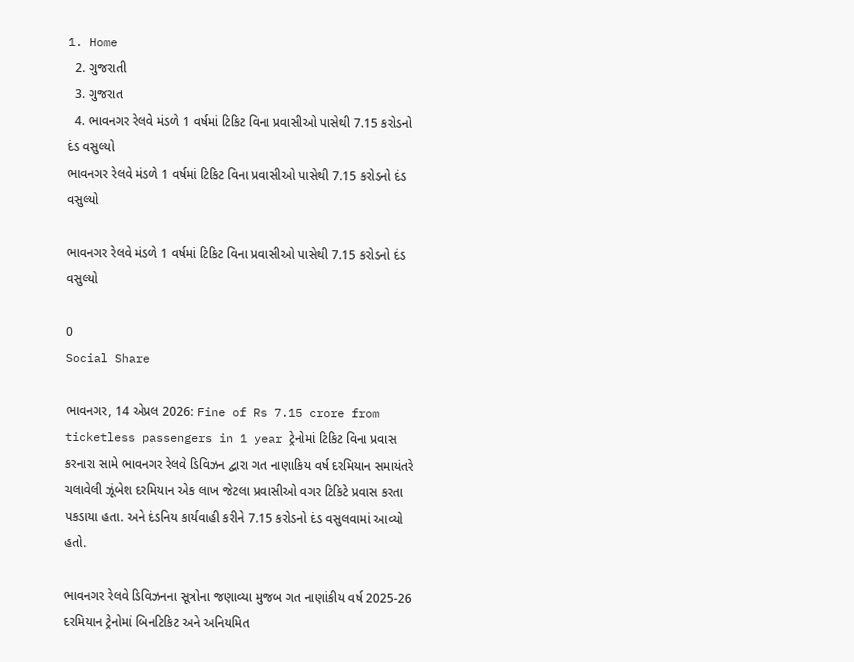1. Home
  2. ગુજરાતી
  3. ગુજરાત
  4. ભાવનગર રેલવે મંડળે 1 વર્ષમાં ટિકિટ વિના પ્રવાસીઓ પાસેથી 7.15 કરોડનો દંડ વસુલ્યો
ભાવનગર રેલવે મંડળે 1 વર્ષમાં ટિકિટ વિના પ્રવાસીઓ પાસેથી 7.15 કરોડનો દંડ વસુલ્યો

ભાવનગર રેલવે મંડળે 1 વર્ષમાં ટિકિટ વિના પ્રવાસીઓ પાસેથી 7.15 કરોડનો દંડ વસુલ્યો

0
Social Share

ભાવનગર, 14 એપ્રલ 2026: Fine of Rs 7.15 crore from ticketless passengers in 1 year ટ્રેનોમાં ટિકિટ વિના પ્રવાસ કરનારા સામે ભાવનગર રેલવે ડિવિઝન દ્વારા ગત નાણાકિય વર્ષ દરમિયાન સમાયંતરે ચલાવેલી ઝૂંબેશ દરમિયાન એક લાખ જેટલા પ્રવાસીઓ વગર ટિકિટે પ્રવાસ કરતા પકડાયા હતા. અને દંડનિય કાર્યવાહી કરીને 7.15 કરોડનો દંડ વસુલવામાં આવ્યો હતો.

ભાવનગર રેલવે ડિવિઝનના સૂત્રોના જણાવ્યા મુજબ ગત નાણાંકીય વર્ષ 2025-26 દરમિયાન ટ્રેનોમાં બિનટિકિટ અને અનિયમિત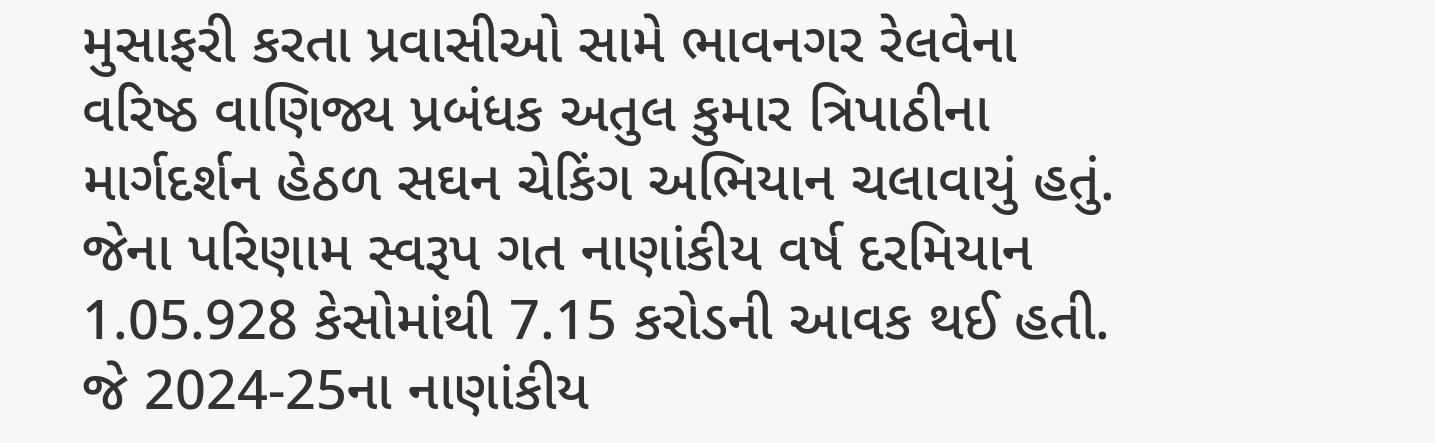મુસાફરી કરતા પ્રવાસીઓ સામે ભાવનગર રેલવેના વરિષ્ઠ વાણિજ્ય પ્રબંધક અતુલ કુમાર ત્રિપાઠીના માર્ગદર્શન હેઠળ સઘન ચેકિંગ અભિયાન ચલાવાયું હતું. જેના પરિણામ સ્વરૂપ ગત નાણાંકીય વર્ષ દરમિયાન 1.05.928 કેસોમાંથી 7.15 કરોડની આવક થઈ હતી. જે 2024-25ના નાણાંકીય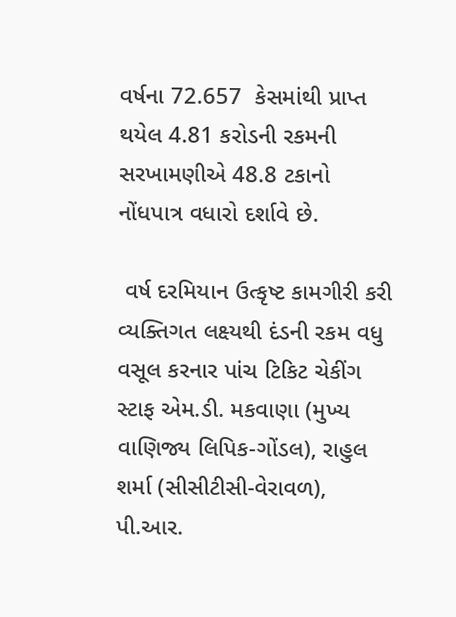વર્ષના 72.657  કેસમાંથી પ્રાપ્ત થયેલ 4.81 કરોડની રકમની સરખામણીએ 48.8 ટકાનો નોંધપાત્ર વધારો દર્શાવે છે.

 વર્ષ દરમિયાન ઉત્કૃષ્ટ કામગીરી કરી વ્યક્તિગત લક્ષ્યથી દંડની રકમ વધુ વસૂલ કરનાર પાંચ ટિકિટ ચેકીંગ સ્ટાફ એમ.ડી. મકવાણા (મુખ્ય વાણિજ્ય લિપિક-ગોંડલ), રાહુલ શર્મા (સીસીટીસી-વેરાવળ), પી.આર.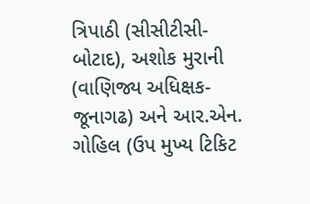ત્રિપાઠી (સીસીટીસી-બોટાદ), અશોક મુરાની (વાણિજ્ય અધિક્ષક-જૂનાગઢ) અને આર.એન. ગોહિલ (ઉપ મુખ્ય ટિકિટ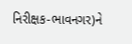નિરીક્ષક-ભાવનગર)ને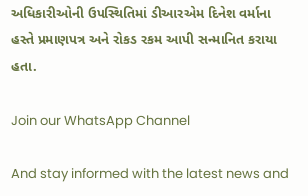અધિકારીઓની ઉપસ્થિતિમાં ડીઆરએમ દિનેશ વર્માના હસ્તે પ્રમાણપત્ર અને રોકડ રકમ આપી સન્માનિત કરાયા હતા.

Join our WhatsApp Channel

And stay informed with the latest news and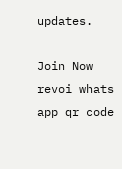updates.

Join Now
revoi whats app qr code